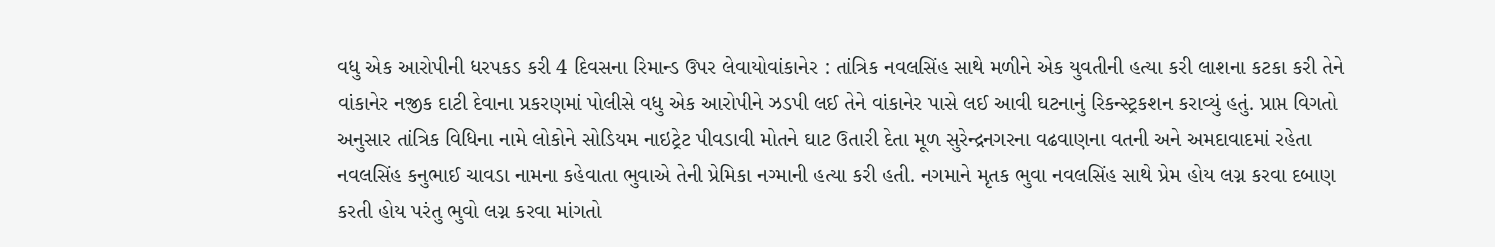વધુ એક આરોપીની ધરપકડ કરી 4 દિવસના રિમાન્ડ ઉપર લેવાયોવાંકાનેર : તાંત્રિક નવલસિંહ સાથે મળીને એક યુવતીની હત્યા કરી લાશના કટકા કરી તેને વાંકાનેર નજીક દાટી દેવાના પ્રકરણમાં પોલીસે વધુ એક આરોપીને ઝડપી લઈ તેને વાંકાનેર પાસે લઈ આવી ઘટનાનું રિકન્સ્ટ્રકશન કરાવ્યું હતું. પ્રાપ્ત વિગતો અનુસાર તાંત્રિક વિધિના નામે લોકોને સોડિયમ નાઇટ્રેટ પીવડાવી મોતને ઘાટ ઉતારી દેતા મૂળ સુરેન્દ્રનગરના વઢવાણના વતની અને અમદાવાદમાં રહેતા નવલસિંહ કનુભાઈ ચાવડા નામના કહેવાતા ભુવાએ તેની પ્રેમિકા નગ્માની હત્યા કરી હતી. નગમાને મૃતક ભુવા નવલસિંહ સાથે પ્રેમ હોય લગ્ન કરવા દબાણ કરતી હોય પરંતુ ભુવો લગ્ન કરવા માંગતો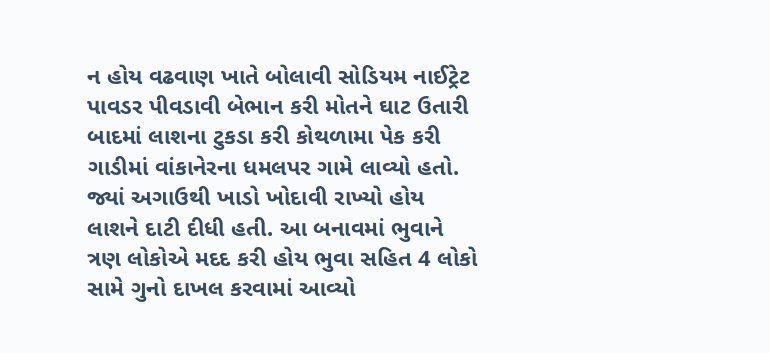ન હોય વઢવાણ ખાતે બોલાવી સોડિયમ નાઈટ્રેટ પાવડર પીવડાવી બેભાન કરી મોતને ઘાટ ઉતારી બાદમાં લાશના ટુકડા કરી કોથળામા પેક કરી ગાડીમાં વાંકાનેરના ધમલપર ગામે લાવ્યો હતો. જ્યાં અગાઉથી ખાડો ખોદાવી રાખ્યો હોય લાશને દાટી દીધી હતી. આ બનાવમાં ભુવાને ત્રણ લોકોએ મદદ કરી હોય ભુવા સહિત 4 લોકો સામે ગુનો દાખલ કરવામાં આવ્યો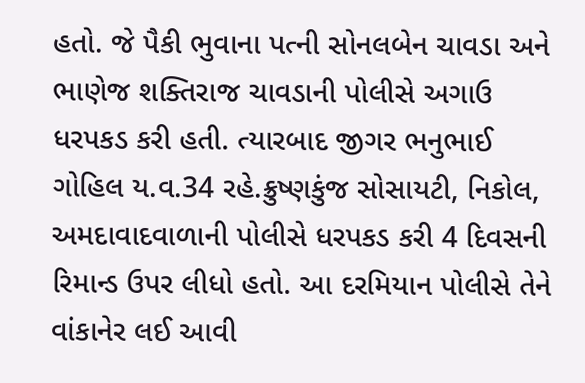હતો. જે પૈકી ભુવાના પત્ની સોનલબેન ચાવડા અને ભાણેજ શક્તિરાજ ચાવડાની પોલીસે અગાઉ ધરપકડ કરી હતી. ત્યારબાદ જીગર ભનુભાઈ ગોહિલ ય.વ.34 રહે.ક્રુષ્ણકુંજ સોસાયટી, નિકોલ, અમદાવાદવાળાની પોલીસે ધરપકડ કરી 4 દિવસની રિમાન્ડ ઉપર લીધો હતો. આ દરમિયાન પોલીસે તેને વાંકાનેર લઈ આવી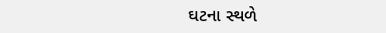ઘટના સ્થળે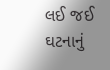લઈ જઈ ઘટનાનું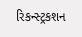રિકન્સ્ટ્રકશન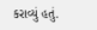કરાવ્યું હતું.